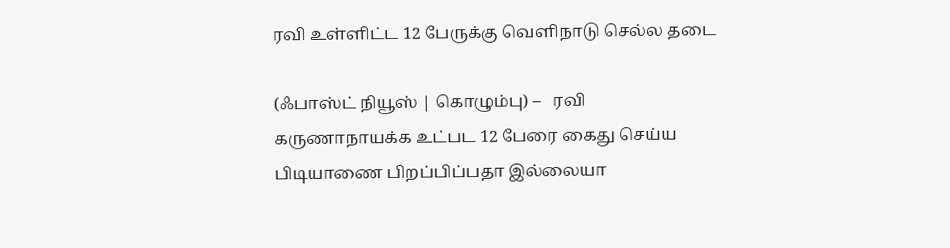ரவி உள்ளிட்ட 12 பேருக்கு வெளிநாடு செல்ல தடை

(ஃபாஸ்ட் நியூஸ் | கொழும்பு) –   ரவி கருணாநாயக்க உட்பட 12 பேரை கைது செய்ய பிடியாணை பிறப்பிப்பதா இல்லையா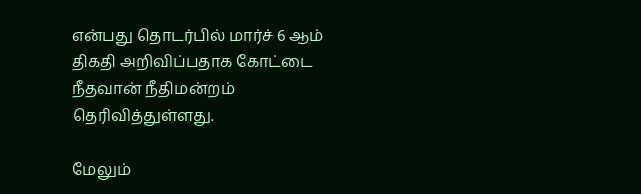என்பது தொடர்பில் மார்ச் 6 ஆம் திகதி அறிவிப்பதாக கோட்டை நீதவான் நீதிமன்றம் தெரிவித்துள்ளது.

மேலும்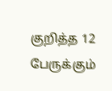குறித்த 12 பேருக்கும்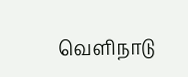வெளிநாடு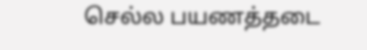செல்ல பயணத்தடை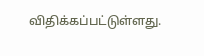விதிக்கப்பட்டுள்ளது.